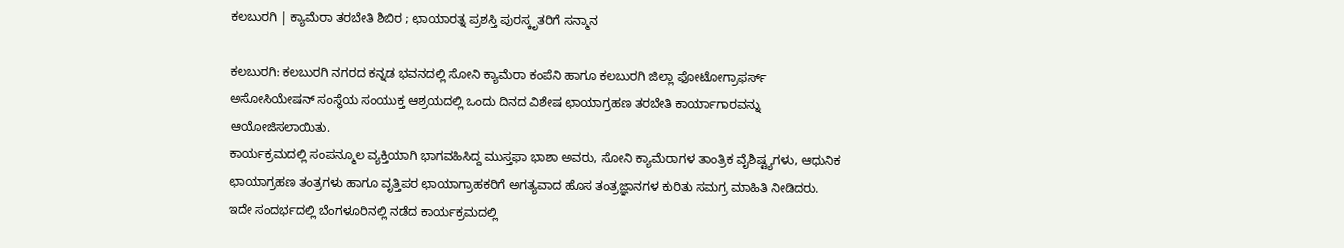ಕಲಬುರಗಿ | ಕ್ಯಾಮೆರಾ ತರಬೇತಿ ಶಿಬಿರ ; ಛಾಯಾರತ್ನ ಪ್ರಶಸ್ತಿ ಪುರಸ್ಕೃತರಿಗೆ ಸನ್ಮಾನ

ಕಲಬುರಗಿ: ಕಲಬುರಗಿ ನಗರದ ಕನ್ನಡ ಭವನದಲ್ಲಿ ಸೋನಿ ಕ್ಯಾಮೆರಾ ಕಂಪೆನಿ ಹಾಗೂ ಕಲಬುರಗಿ ಜಿಲ್ಲಾ ಫೋಟೋಗ್ರಾಫರ್ಸ್ ಅಸೋಸಿಯೇಷನ್ ಸಂಸ್ಥೆಯ ಸಂಯುಕ್ತ ಆಶ್ರಯದಲ್ಲಿ ಒಂದು ದಿನದ ವಿಶೇಷ ಛಾಯಾಗ್ರಹಣ ತರಬೇತಿ ಕಾರ್ಯಾಗಾರವನ್ನು ಆಯೋಜಿಸಲಾಯಿತು.
ಕಾರ್ಯಕ್ರಮದಲ್ಲಿ ಸಂಪನ್ಮೂಲ ವ್ಯಕ್ತಿಯಾಗಿ ಭಾಗವಹಿಸಿದ್ದ ಮುಸ್ತಫಾ ಭಾಶಾ ಅವರು, ಸೋನಿ ಕ್ಯಾಮೆರಾಗಳ ತಾಂತ್ರಿಕ ವೈಶಿಷ್ಟ್ಯಗಳು, ಆಧುನಿಕ ಛಾಯಾಗ್ರಹಣ ತಂತ್ರಗಳು ಹಾಗೂ ವೃತ್ತಿಪರ ಛಾಯಾಗ್ರಾಹಕರಿಗೆ ಅಗತ್ಯವಾದ ಹೊಸ ತಂತ್ರಜ್ಞಾನಗಳ ಕುರಿತು ಸಮಗ್ರ ಮಾಹಿತಿ ನೀಡಿದರು.
ಇದೇ ಸಂದರ್ಭದಲ್ಲಿ ಬೆಂಗಳೂರಿನಲ್ಲಿ ನಡೆದ ಕಾರ್ಯಕ್ರಮದಲ್ಲಿ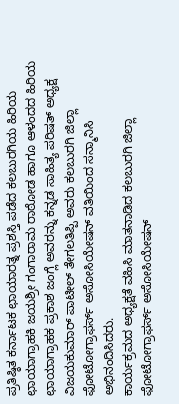ಪ್ರತಿಷ್ಠಿತ ಕರ್ನಾಟಕ ಛಾಯಾರತ್ನ ಪ್ರಶಸ್ತಿ ಪಡೆದ ಕಲಬುರಗಿಯ ಹಿರಿಯ ಛಾಯಾಗ್ರಾಹಕಿ ಜಯಶ್ರೀ ಗಂಗಾರಾಮ ರಾಠೋಡ ಹಾಗೂ ಆಳಂದದ ಹಿರಿಯ ಛಾಯಾಗ್ರಾಹಕ ಪ್ರಕಾಶ ಜಂಗ್ಲೆ ಅವರನ್ನು ಕನ್ನಡ ಸಾಹಿತ್ಯ ಪರಿಷತ್ ಅಧ್ಯಕ್ಷ ವಿಜಯಕುಮಾರ್ ಪಾಟೀಲ್ ತೇಗಲತಿಪ್ಪಿ ಅವರು ಕಲಬುರಗಿ ಜಿಲ್ಲಾ ಫೋಟೋಗ್ರಾಫರ್ಸ್ ಅಸೋಸಿಯೇಷನ್ ವತಿಯಿಂದ ಸನ್ಮಾನಿಸಿ ಅಭಿನಂದಿಸಿದರು.
ಕಾರ್ಯಕ್ರಮದ ಅಧ್ಯಕ್ಷತೆ ವಹಿಸಿ ಮಾತನಾಡಿದ ಕಲಬುರಗಿ ಜಿಲ್ಲಾ ಫೋಟೋಗ್ರಾಫರ್ಸ್ ಅಸೋಸಿಯೇಷನ್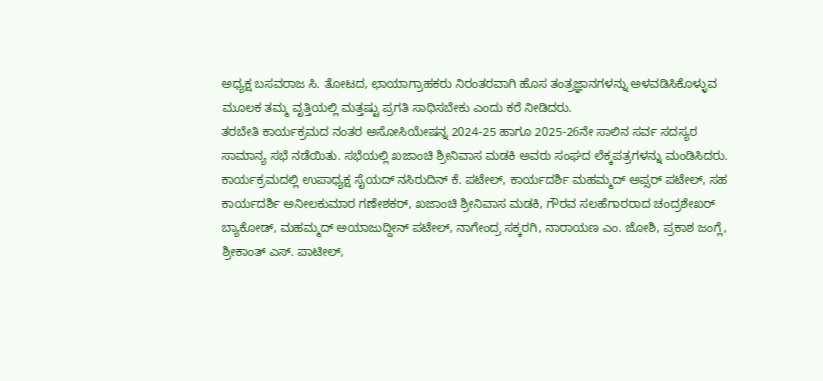ಅಧ್ಯಕ್ಷ ಬಸವರಾಜ ಸಿ. ತೋಟದ, ಛಾಯಾಗ್ರಾಹಕರು ನಿರಂತರವಾಗಿ ಹೊಸ ತಂತ್ರಜ್ಞಾನಗಳನ್ನು ಅಳವಡಿಸಿಕೊಳ್ಳುವ ಮೂಲಕ ತಮ್ಮ ವೃತ್ತಿಯಲ್ಲಿ ಮತ್ತಷ್ಟು ಪ್ರಗತಿ ಸಾಧಿಸಬೇಕು ಎಂದು ಕರೆ ನೀಡಿದರು.
ತರಬೇತಿ ಕಾರ್ಯಕ್ರಮದ ನಂತರ ಅಸೋಸಿಯೇಷನ್ನ 2024-25 ಹಾಗೂ 2025-26ನೇ ಸಾಲಿನ ಸರ್ವ ಸದಸ್ಯರ ಸಾಮಾನ್ಯ ಸಭೆ ನಡೆಯಿತು. ಸಭೆಯಲ್ಲಿ ಖಜಾಂಚಿ ಶ್ರೀನಿವಾಸ ಮಡಕಿ ಅವರು ಸಂಘದ ಲೆಕ್ಕಪತ್ರಗಳನ್ನು ಮಂಡಿಸಿದರು.
ಕಾರ್ಯಕ್ರಮದಲ್ಲಿ ಉಪಾಧ್ಯಕ್ಷ ಸೈಯದ್ ನಸಿರುದಿನ್ ಕೆ. ಪಟೇಲ್, ಕಾರ್ಯದರ್ಶಿ ಮಹಮ್ಮದ್ ಅಪ್ಸರ್ ಪಟೇಲ್, ಸಹ ಕಾರ್ಯದರ್ಶಿ ಅನೀಲಕುಮಾರ ಗಣೇಶಕರ್, ಖಜಾಂಚಿ ಶ್ರೀನಿವಾಸ ಮಡಕಿ, ಗೌರವ ಸಲಹೆಗಾರರಾದ ಚಂದ್ರಶೇಖರ್ ಬ್ಯಾಕೋಡ್, ಮಹಮ್ಮದ್ ಅಯಾಜುದ್ದೀನ್ ಪಟೇಲ್, ನಾಗೇಂದ್ರ ಸಕ್ಕರಗಿ, ನಾರಾಯಣ ಎಂ. ಜೋಶಿ, ಪ್ರಕಾಶ ಜಂಗ್ಲೆ, ಶ್ರೀಕಾಂತ್ ಎಸ್. ಪಾಟೀಲ್,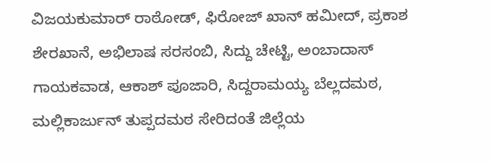ವಿಜಯಕುಮಾರ್ ರಾಠೋಡ್, ಫಿರೋಜ್ ಖಾನ್ ಹಮೀದ್, ಪ್ರಕಾಶ ಶೇರಖಾನೆ, ಅಭಿಲಾಷ ಸರಸಂಬಿ, ಸಿದ್ದು ಚೇಟ್ಟಿ, ಅಂಬಾದಾಸ್ ಗಾಯಕವಾಡ, ಆಕಾಶ್ ಪೂಜಾರಿ, ಸಿದ್ದರಾಮಯ್ಯ ಬೆಲ್ಲದಮಠ, ಮಲ್ಲಿಕಾರ್ಜುನ್ ತುಪ್ಪದಮಠ ಸೇರಿದಂತೆ ಜಿಲ್ಲೆಯ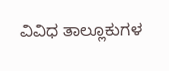ವಿವಿಧ ತಾಲ್ಲೂಕುಗಳ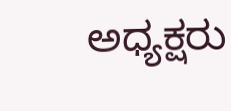ಅಧ್ಯಕ್ಷರು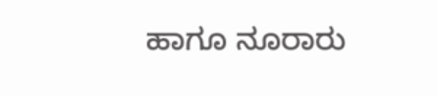ಹಾಗೂ ನೂರಾರು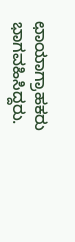ಛಾಯಾಗ್ರಾಹಕರು ಭಾಗವಹಿಸಿದ್ದರು.